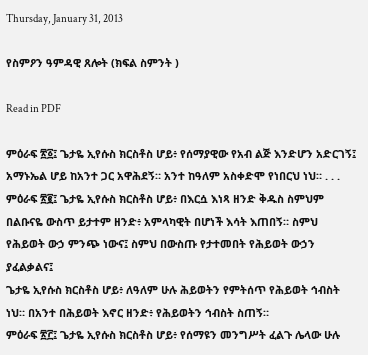Thursday, January 31, 2013

የስምዖን ዓምዳዊ ጸሎት (ክፍል ስምንት )

Read in PDF

ምዕራፍ ፳፩፤ ጌታዬ ኢየሱስ ክርስቶስ ሆይ፥ የሰማያዊው የአብ ልጅ እንድሆን አድርገኝ፤ አማኑኤል ሆይ ከአንተ ጋር አዋሕደኝ። አንተ ከዓለም አስቀድሞ የነበርህ ነህ። . . .
ምዕራፍ ፳፪፤ ጌታዬ ኢየሱስ ክርስቶስ ሆይ፥ በእርሷ እነጻ ዘንድ ቅዱስ ስምህም በልቡናዬ ውስጥ ይታተም ዘንድ፥ አምላካዊት በሆነች እሳት እጠበኝ። ስምህ የሕይወት ውኃ ምንጭ ነውና፤ ስምህ በውስጡ የታተመበት የሕይወት ውኃን ያፈልቃልና፤
ጌታዬ ኢየሱስ ክርስቶስ ሆይ፥ ለዓለም ሁሉ ሕይወትን የምትሰጥ የሕይወት ኅብስት ነህ። በአንተ በሕይወት እኖር ዘንድ፥ የሕይወትን ኅብስት ስጠኝ።
ምዕራፍ ፳፫፤ ጌታዬ ኢየሱስ ክርስቶስ ሆይ፥ የሰማዩን መንግሥት ፈልጉ ሌላው ሁሉ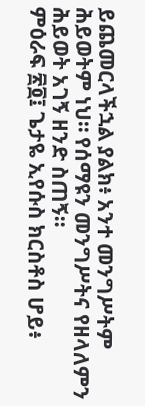ይጨመርላችኋል ያልክ፥ አንተ መንግሥትም ሕይወትም ነህ። የሰማዩን መንግሥትና የዘላለምን ሕይወት አገኝ ዘንድ ስጠኝ።
ምዕራፍ ፳፬፤ ጌታዬ ኢየሱስ ክርስቶስ ሆይ፥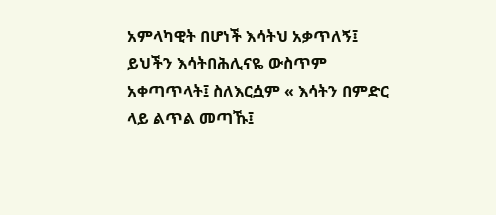አምላካዊት በሆነች እሳትህ አቃጥለኝ፤ ይህችን እሳትበሕሊናዬ ውስጥም አቀጣጥላት፤ ስለእርሷም « እሳትን በምድር ላይ ልጥል መጣኹ፤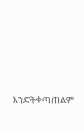እንድትቀጣጠልም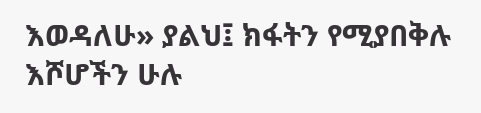እወዳለሁ» ያልህ፤ ክፋትን የሚያበቅሉ እሾሆችን ሁሉ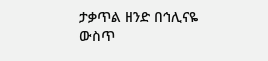ታቃጥል ዘንድ በኅሊናዬ ውስጥ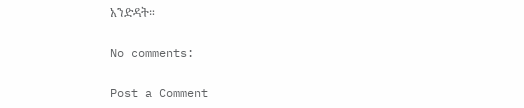አንድዳት።

No comments:

Post a Comment